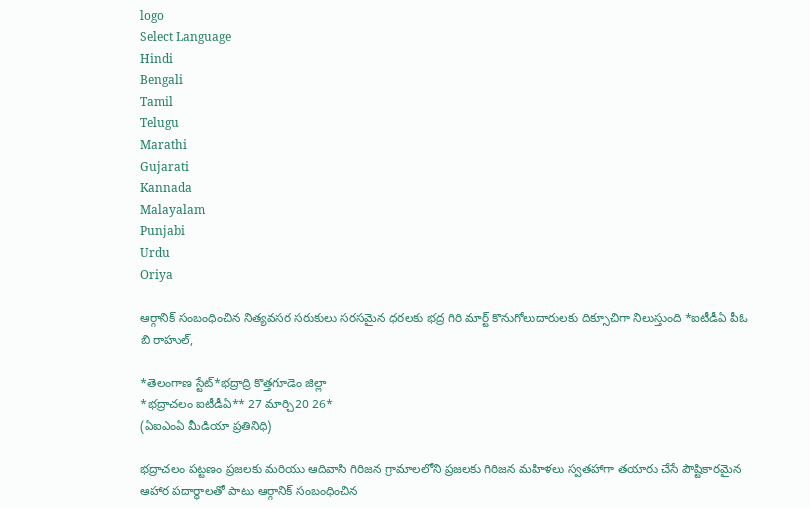logo
Select Language
Hindi
Bengali
Tamil
Telugu
Marathi
Gujarati
Kannada
Malayalam
Punjabi
Urdu
Oriya

ఆర్గానిక్ సంబంధించిన నిత్యవసర సరుకులు సరసమైన ధరలకు భద్ర గిరి మార్ట్ కొనుగోలుదారులకు దిక్సూచిగా నిలుస్తుంది *ఐటీడీఏ పీఓ బి రాహుల్,

*తెలంగాణ స్టేట్*భద్రాద్రి కొత్తగూడెం జిల్లా
*భద్రాచలం ఐటీడీఏ** 27 మార్చి20 26*
(ఏఐఎంఏ మీడియా ప్రతినిధి)

భద్రాచలం పట్టణం ప్రజలకు మరియు ఆదివాసి గిరిజన గ్రామాలలోని ప్రజలకు గిరిజన మహిళలు స్వతహాగా తయారు చేసే పౌష్టికారమైన ఆహార పదార్థాలతో పాటు ఆర్గానిక్ సంబంధించిన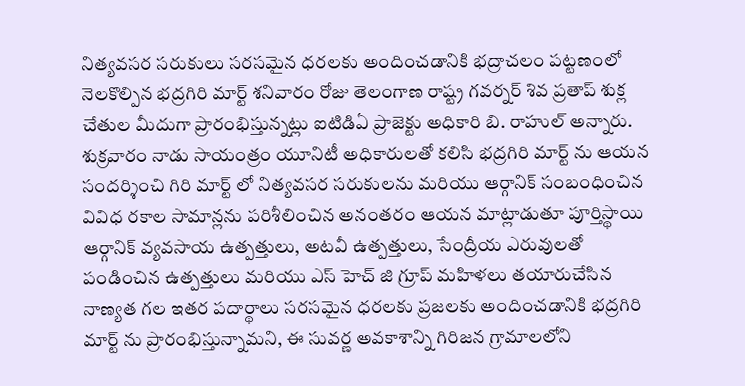నిత్యవసర సరుకులు సరసమైన ధరలకు అందించడానికి భద్రాచలం పట్టణంలో నెలకొల్పిన భద్రగిరి మార్ట్ శనివారం రోజు తెలంగాణ రాష్ట్ర గవర్నర్ శివ ప్రతాప్ శుక్ల చేతుల మీదుగా ప్రారంభిస్తున్నట్లు ఐటిడిఏ ప్రాజెక్టు అధికారి బి. రాహుల్ అన్నారు.
శుక్రవారం నాడు సాయంత్రం యూనిటీ అధికారులతో కలిసి భద్రగిరి మార్ట్ ను ఆయన సందర్శించి గిరి మార్ట్ లో నిత్యవసర సరుకులను మరియు ఆర్గానిక్ సంబంధించిన వివిధ రకాల సామాన్లను పరిశీలించిన అనంతరం ఆయన మాట్లాడుతూ పూర్తిస్థాయి ఆర్గానిక్ వ్యవసాయ ఉత్పత్తులు, అటవీ ఉత్పత్తులు, సేంద్రీయ ఎరువులతో పండించిన ఉత్పత్తులు మరియు ఎస్ హెచ్ జి గ్రూప్ మహిళలు తయారుచేసిన నాణ్యత గల ఇతర పదార్థాలు సరసమైన ధరలకు ప్రజలకు అందించడానికి భద్రగిరి మార్ట్ ను ప్రారంభిస్తున్నామని, ఈ సువర్ణ అవకాశాన్ని గిరిజన గ్రామాలలోని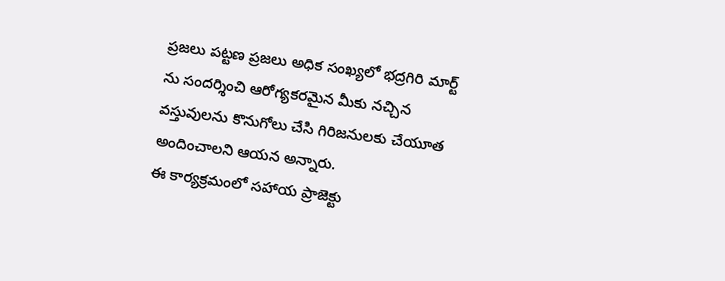ప్రజలు పట్టణ ప్రజలు అధిక సంఖ్యలో భద్రగిరి మార్ట్ ను సందర్శించి ఆరోగ్యకరమైన మీకు నచ్చిన వస్తువులను కొనుగోలు చేసి గిరిజనులకు చేయూత అందించాలని ఆయన అన్నారు.
ఈ కార్యక్రమంలో సహాయ ప్రాజెక్టు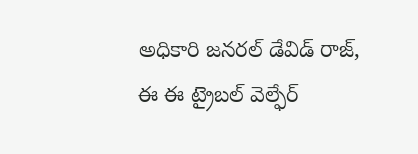అధికారి జనరల్ డేవిడ్ రాజ్, ఈ ఈ ట్రైబల్ వెల్ఫేర్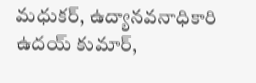మధుకర్, ఉద్యానవనాధికారి ఉదయ్ కుమార్,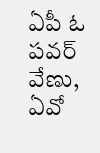ఏపీ ఓ పవర్ వేణు, ఏవో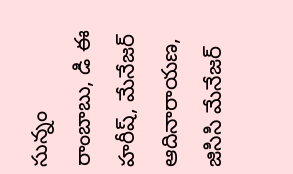సున్నం రాంబాబు, డి ఈ హరీష్, మేనేజర్ ఆదినారాయణ, జిసిసి మేనేజర్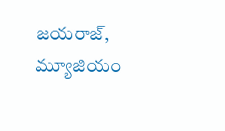జయరాజ్, మ్యూజియం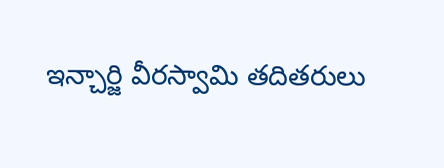ఇన్చార్జి వీరస్వామి తదితరులు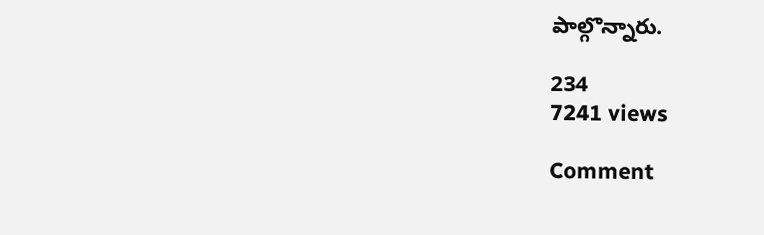పాల్గొన్నారు.

234
7241 views

Comment